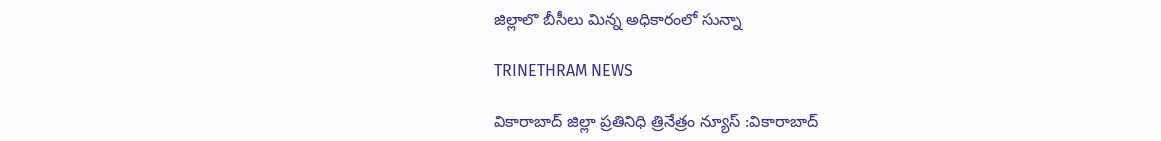జిల్లాలొ బీసీలు మిన్న అధికారంలో సున్నా

TRINETHRAM NEWS

వికారాబాద్ జిల్లా ప్రతినిధి త్రినేత్రం న్యూస్ :వికారాబాద్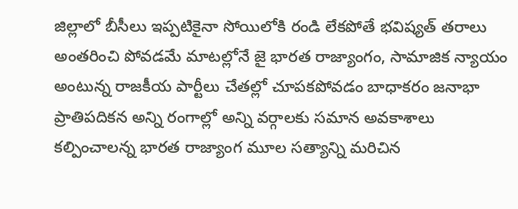జిల్లాలో బీసీలు ఇప్పటికైనా సోయిలోకి రండి లేకపోతే భవిష్యత్ తరాలు అంతరించి పోవడమే మాటల్లోనే జై భారత రాజ్యాంగం, సామాజిక న్యాయం అంటున్న రాజకీయ పార్టీలు చేతల్లో చూపకపోవడం బాధాకరం జనాభా ప్రాతిపదికన అన్ని రంగాల్లో అన్ని వర్గాలకు సమాన అవకాశాలు కల్పించాలన్న భారత రాజ్యాంగ మూల సత్యాన్ని మరిచిన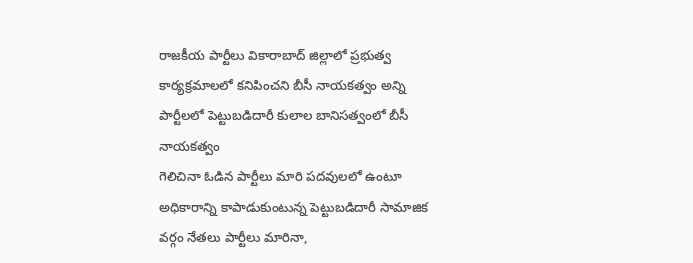రాజకీయ పార్టీలు వికారాబాద్ జిల్లాలో ప్రభుత్వ కార్యక్రమాలలో కనిపించని బీసీ నాయకత్వం అన్ని పార్టీలలో పెట్టుబడిదారీ కులాల బానిసత్వంలో బీసీ నాయకత్వం
గెలిచినా ఓడిన పార్టీలు మారి పదవులలో ఉంటూ అధికారాన్ని కాపాడుకుంటున్న పెట్టుబడిదారీ సామాజిక వర్గం నేతలు పార్టీలు మారినా,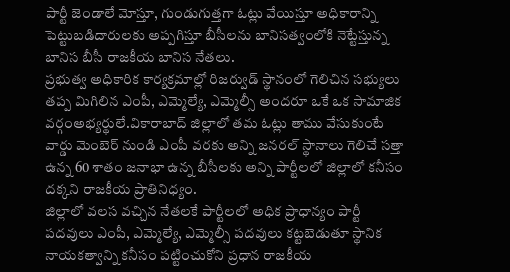పార్టీ జెండాలే మోస్తూ, గుండుగుత్తగా ఓట్లు వేయిస్తూ అధికారాన్ని పెట్టుబడిదారులకు అప్పగిస్తూ బీసీలను బానిసత్వంలోకి నెట్టేస్తున్న బానిస బీసీ రాజకీయ బానిస నేతలు.
ప్రభుత్వ అధికారిక కార్యక్రమాల్లో రిజర్వుడ్ స్థానంలో గెలిచిన సభ్యులు తప్ప మిగిలిన ఎంపీ, ఎమ్మెల్యే, ఎమ్మెల్సీ అందరూ ఒకే ఒక సామాజిక వర్గంఅభ్యర్థులే.వికారాబాద్ జిల్లాలో తమ ఓట్లు తాము వేసుకుంటే వార్డు మెంబెర్ నుండి ఎంపీ వరకు అన్ని జనరల్ స్థానాలు గెలిచే సత్తా ఉన్న 60 శాతం జనాభా ఉన్న బీసీలకు అన్ని పార్టీలలో జిల్లాలో కనీసం దక్కని రాజకీయ ప్రాతినిధ్యం.
జిల్లాలో వలస వచ్చిన నేతలకే పార్టీలలో అధిక ప్రాధాన్యం పార్టీ పదవులు ఎంపీ, ఎమ్మెల్యే, ఎమ్మెల్సీ పదవులు కట్టబెడుతూ స్థానిక నాయకత్వాన్ని కనీసం పట్టించుకోని ప్రధాన రాజకీయ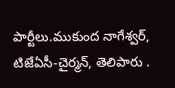పార్టీలు.ముకుంద నాగేశ్వర్, టిజేఏసీ-చైర్మన్, తెలిపారు .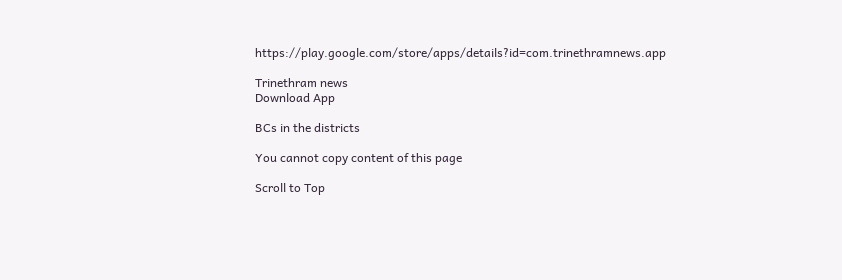https://play.google.com/store/apps/details?id=com.trinethramnews.app

Trinethram news
Download App

BCs in the districts

You cannot copy content of this page

Scroll to Top